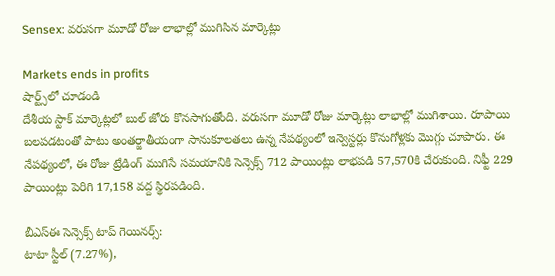Sensex: వరుసగా మూడో రోజు లాభాల్లో ముగిసిన మార్కెట్లు

Markets ends in profits
షార్ట్స్‌లో చూడండి
దేశీయ స్టాక్ మార్కెట్లలో బుల్ జోరు కొనసాగుతోంది. వరుసగా మూడో రోజు మార్కెట్లు లాభాల్లో ముగిశాయి. రూపాయి బలపడటంతో పాటు అంతర్జాతీయంగా సానుకూలతలు ఉన్న నేపథ్యంలో ఇన్వెస్టర్లు కొనుగోళ్లకు మొగ్గు చూపారు. ఈ నేపథ్యంలో, ఈ రోజు ట్రేడింగ్ ముగిసే సమయానికి సెన్సెక్స్ 712 పాయింట్లు లాభపడి 57,570కి చేరుకుంది. నిఫ్టీ 229 పాయింట్లు పెరిగి 17,158 వద్ద స్థిరపడింది.

బీఎస్ఈ సెన్సెక్స్ టాప్ గెయినర్స్:
టాటా స్టీల్ (7.27%),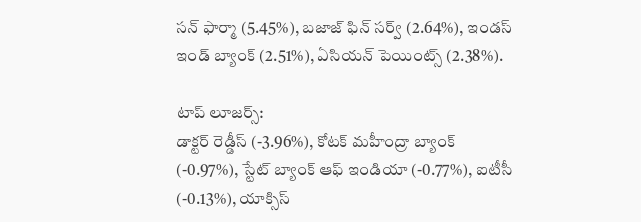సన్ ఫార్మా (5.45%), బజాజ్ ఫిన్ సర్వ్ (2.64%), ఇండస్ ఇండ్ బ్యాంక్ (2.51%), ఏసియన్ పెయింట్స్ (2.38%).

టాప్ లూజర్స్:
డాక్టర్ రెడ్డీస్ (-3.96%), కోటక్ మహీంద్రా బ్యాంక్ (-0.97%), స్టేట్ బ్యాంక్ ఆఫ్ ఇండియా (-0.77%), ఐటీసీ (-0.13%), యాక్సిస్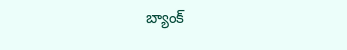బ్యాంక్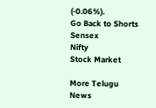(-0.06%).
Go Back to Shorts
Sensex
Nifty
Stock Market

More Telugu News